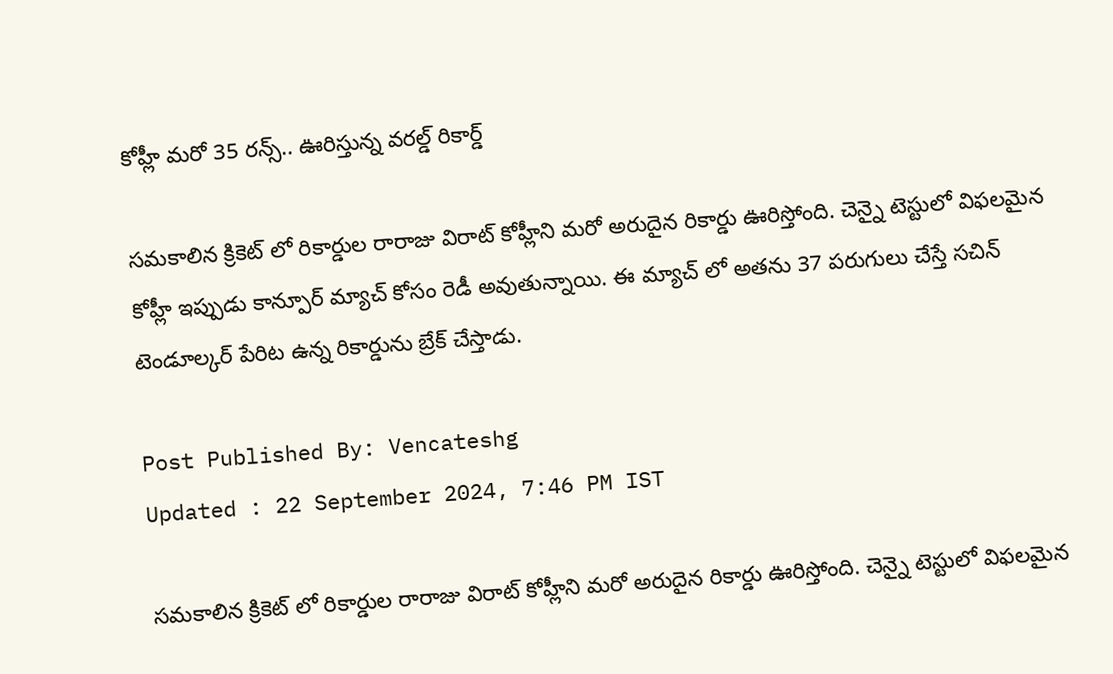కోహ్లీ మరో 35 రన్స్.. ఊరిస్తున్న వరల్డ్ రికార్డ్

సమకాలిన క్రికెట్ లో రికార్డుల రారాజు విరాట్ కోహ్లీని మరో అరుదైన రికార్డు ఊరిస్తోంది. చెన్నై టెస్టులో విఫలమైన కోహ్లీ ఇప్పుడు కాన్పూర్ మ్యాచ్ కోసం రెడీ అవుతున్నాయి. ఈ మ్యాచ్ లో అతను 37 పరుగులు చేస్తే సచిన్ టెండూల్కర్ పేరిట ఉన్న రికార్డును బ్రేక్ చేస్తాడు.

Post Published By: Vencateshg
Updated : 22 September 2024, 7:46 PM IST

సమకాలిన క్రికెట్ లో రికార్డుల రారాజు విరాట్ కోహ్లీని మరో అరుదైన రికార్డు ఊరిస్తోంది. చెన్నై టెస్టులో విఫలమైన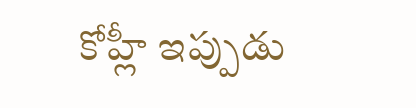కోహ్లీ ఇప్పుడు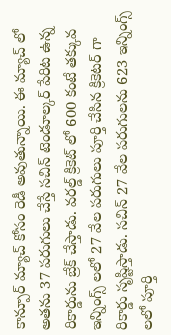కాన్పూర్ మ్యాచ్ కోసం రెడీ అవుతున్నాయి. ఈ మ్యాచ్ లో అతను 37 పరుగులు చేస్తే సచిన్ టెండూల్కర్ పేరిట ఉన్న రికార్డును బ్రేక్ చేస్తాడు. వరల్డ్ క్రికెట్ లో 600 కంటే తక్కువ ఇన్నింగ్స్ లలో 27 వేల పరుగులు పూర్తి చేసిన క్రికెటర్ గా రికార్డు సృష్టిస్తాడు. సచిన్ 27 వేల పరుగులను 623 ఇన్నింగ్స్ లలో పూర్తి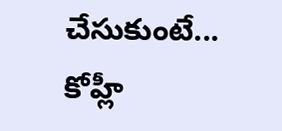చేసుకుంటే... కోహ్లీ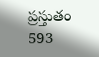ప్రస్తుతం 593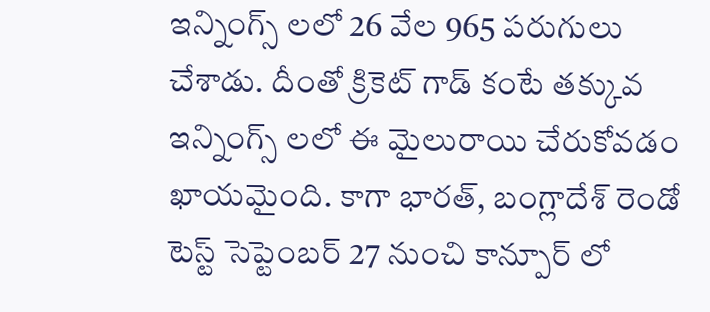ఇన్నింగ్స్ లలో 26 వేల 965 పరుగులు చేశాడు. దీంతో క్రికెట్ గాడ్ కంటే తక్కువ ఇన్నింగ్స్ లలో ఈ మైలురాయి చేరుకోవడం ఖాయమైంది. కాగా భారత్, బంగ్లాదేశ్ రెండో టెస్ట్ సెప్టెంబర్ 27 నుంచి కాన్పూర్ లో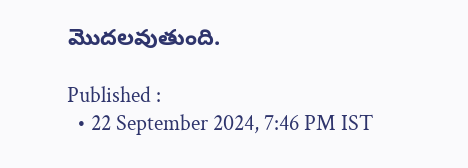మొదలవుతుంది.

Published :
  • 22 September 2024, 7:46 PM IST